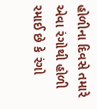હોળીના દિવસે તમારે એવા રંગોથી હોળી રમાઈ છે કે રંગો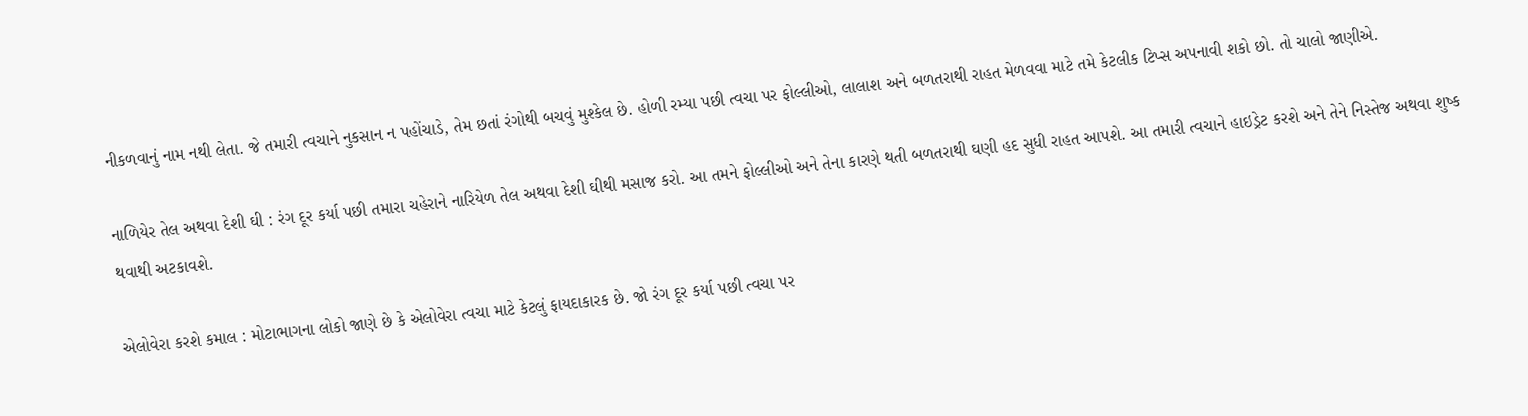નીકળવાનું નામ નથી લેતા. જે તમારી ત્વચાને નુકસાન ન પહોંચાડે, તેમ છતાં રંગોથી બચવું મુશ્કેલ છે. હોળી રમ્યા પછી ત્વચા પર ફોલ્લીઓ, લાલાશ અને બળતરાથી રાહત મેળવવા માટે તમે કેટલીક ટિપ્સ અપનાવી શકો છો. તો ચાલો જાણીએ.

નાળિયેર તેલ અથવા દેશી ઘી : રંગ દૂર કર્યા પછી તમારા ચહેરાને નારિયેળ તેલ અથવા દેશી ઘીથી મસાજ કરો. આ તમને ફોલ્લીઓ અને તેના કારણે થતી બળતરાથી ઘણી હદ સુધી રાહત આપશે. આ તમારી ત્વચાને હાઇડ્રેટ કરશે અને તેને નિસ્તેજ અથવા શુષ્ક થવાથી અટકાવશે.

એલોવેરા કરશે કમાલ : મોટાભાગના લોકો જાણે છે કે એલોવેરા ત્વચા માટે કેટલું ફાયદાકારક છે. જો રંગ દૂર કર્યા પછી ત્વચા પર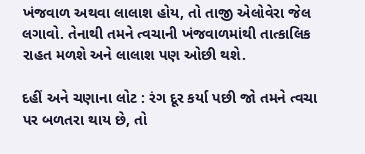ખંજવાળ અથવા લાલાશ હોય, તો તાજી એલોવેરા જેલ લગાવો. તેનાથી તમને ત્વચાની ખંજવાળમાંથી તાત્કાલિક રાહત મળશે અને લાલાશ પણ ઓછી થશે.

દહીં અને ચણાના લોટ : રંગ દૂર કર્યા પછી જો તમને ત્વચા પર બળતરા થાય છે, તો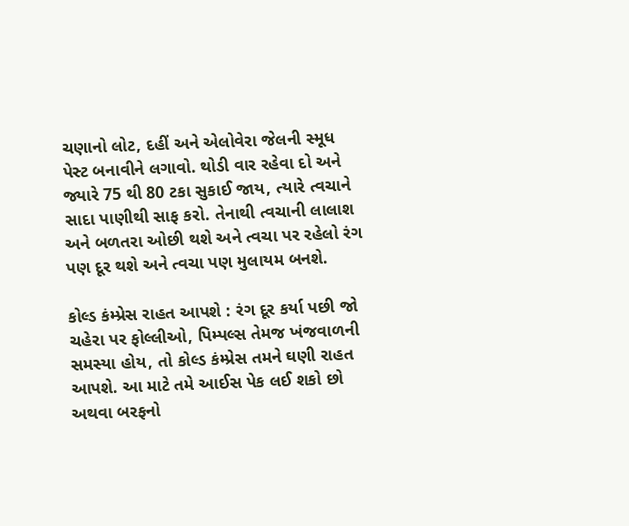ચણાનો લોટ, દહીં અને એલોવેરા જેલની સ્મૂધ પેસ્ટ બનાવીને લગાવો. થોડી વાર રહેવા દો અને જ્યારે 75 થી 80 ટકા સુકાઈ જાય, ત્યારે ત્વચાને સાદા પાણીથી સાફ કરો. તેનાથી ત્વચાની લાલાશ અને બળતરા ઓછી થશે અને ત્વચા પર રહેલો રંગ પણ દૂર થશે અને ત્વચા પણ મુલાયમ બનશે.

કોલ્ડ કંમ્પ્રેસ રાહત આપશે : રંગ દૂર કર્યા પછી જો ચહેરા પર ફોલ્લીઓ, પિમ્પલ્સ તેમજ ખંજવાળની સમસ્યા હોય, તો કોલ્ડ કંમ્પ્રેસ તમને ઘણી રાહત આપશે. આ માટે તમે આઈસ પેક લઈ શકો છો અથવા બરફનો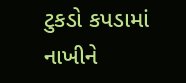ટુકડો કપડામાં નાખીને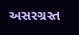અસરગ્રસ્ત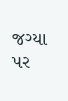જગ્યા પર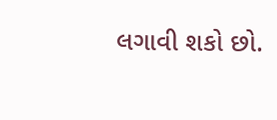લગાવી શકો છો.